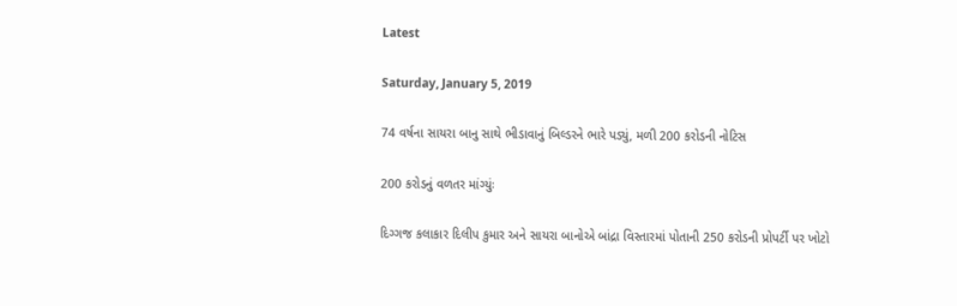Latest

Saturday, January 5, 2019

74 વર્ષના સાયરા બાનુ સાથે ભીડાવાનું બિલ્ડરને ભારે પડ્યું, મળી 200 કરોડની નોટિસ

200 કરોડનું વળતર માંગ્યુંઃ

દિગ્ગજ કલાકાર દિલીપ કુમાર અને સાયરા બાનોએ બાંદ્રા વિસ્તારમાં પોતાની 250 કરોડની પ્રોપર્ટી પર ખોટો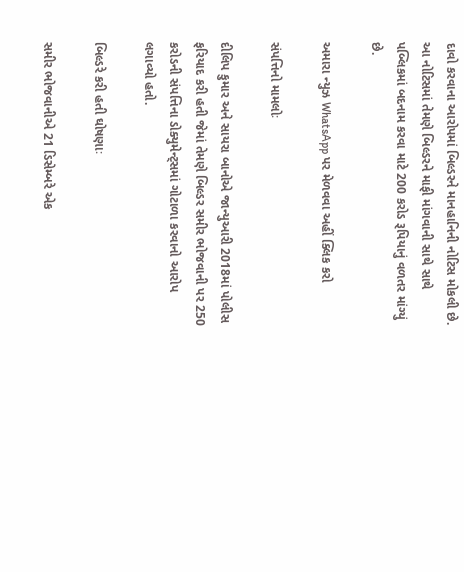દાવો કરવાના આરોપમાં બિલ્ડરને માનહાનિની નોટિસ મોકલી છે. આ નોટિસમાં તેમણે બિલ્ડરને માફી માંગવાની સાથે સાથે પબ્લિકમાં બદનામ કરવા માટે 200 કરોડ રૂપિયાનું વળતર માંગ્યું છે.

અમારા ન્યુઝ WhatsApp પર મેળવવા અહીં ક્લિક કરો

સંપત્તિનો મામલોઃ

દીલિપ કુમાર અને સાયરા બાનોએ જાન્યુઆરી 2018માં પોલીસ ફરિયાદ કરી હતી જેમાં તેમણે બિલ્ડર સમીર ભોજવાની પર 250 કરોડની સંપત્તિના ડોક્યુમેન્ટ્સમાં ગોટાળા કરવાનો આરોપ લગાવ્યો હતો.

બિલ્ડરે કરી હતી ઘોષણાઃ

સમીર ભોજવાનીએ 21 ડિસેમ્બરે એક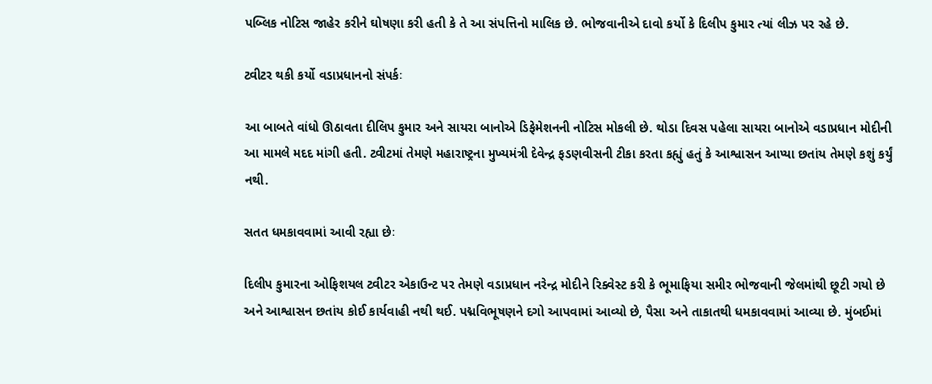પબ્લિક નોટિસ જાહેર કરીને ઘોષણા કરી હતી કે તે આ સંપત્તિનો માલિક છે. ભોજવાનીએ દાવો કર્યો કે દિલીપ કુમાર ત્યાં લીઝ પર રહે છે.

ટ્વીટર થકી કર્યો વડાપ્રધાનનો સંપર્કઃ

આ બાબતે વાંધો ઊઠાવતા દીલિપ કુમાર અને સાયરા બાનોએ ડિફેમેશનની નોટિસ મોકલી છે. થોડા દિવસ પહેલા સાયરા બાનોએ વડાપ્રધાન મોદીની આ મામલે મદદ માંગી હતી. ટ્વીટમાં તેમણે મહારાષ્ટ્રના મુખ્યમંત્રી દેવેન્દ્ર ફડણવીસની ટીકા કરતા કહ્યું હતું કે આશ્વાસન આપ્યા છતાંય તેમણે કશું કર્યું નથી.

સતત ધમકાવવામાં આવી રહ્યા છેઃ

દિલીપ કુમારના ઓફિશયલ ટ્વીટર એકાઉન્ટ પર તેમણે વડાપ્રધાન નરેન્દ્ર મોદીને રિક્વેસ્ટ કરી કે ભૂમાફિયા સમીર ભોજવાની જેલમાંથી છૂટી ગયો છે અને આશ્વાસન છતાંય કોઈ કાર્યવાહી નથી થઈ. પદ્મવિભૂષણને દગો આપવામાં આવ્યો છે, પૈસા અને તાકાતથી ધમકાવવામાં આવ્યા છે. મુંબઈમાં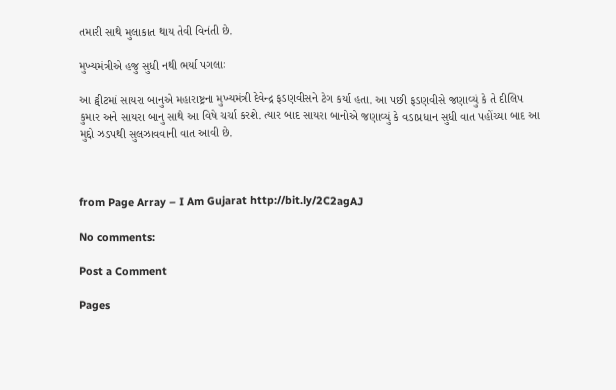તમારી સાથે મુલાકાત થાય તેવી વિનંતી છે.

મુખ્યમંત્રીએ હજુ સુધી નથી ભર્યા પગલાઃ

આ ટ્વીટમાં સાયરા બાનુએ મહારાષ્ટ્રના મુખ્યમંત્રી દેવેન્દ્ર ફડણવીસને ટેગ કર્યા હતા. આ પછી ફડણવીસે જણાવ્યું કે તે દીલિપ કુમાર અને સાયરા બાનુ સાથે આ વિષે ચર્ચા કરશે. ત્યાર બાદ સાયરા બાનોએ જણાવ્યું કે વડાપ્રધાન સુધી વાત પહોંચ્યા બાદ આ મુદ્દો ઝડપથી સુલઝાવવાની વાત આવી છે.



from Page Array – I Am Gujarat http://bit.ly/2C2agAJ

No comments:

Post a Comment

Pages